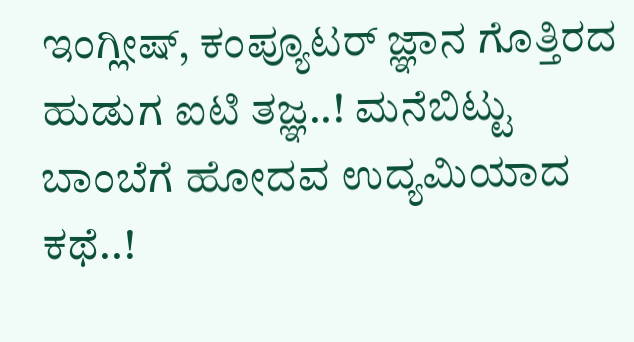ಇಂಗ್ಲೀಷ್, ಕಂಪ್ಯೂಟರ್ ಜ್ಞಾನ ಗೊತ್ತಿರದ ಹುಡುಗ ಐಟಿ ತಜ್ಞ..! ಮನೆಬಿಟ್ಟು ಬಾಂಬೆಗೆ ಹೋದವ ಉದ್ಯಮಿಯಾದ ಕಥೆ..!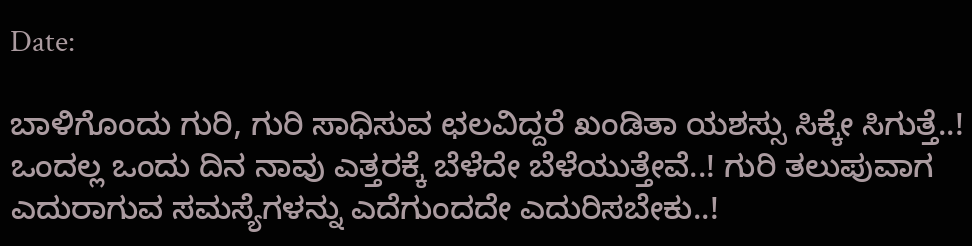Date:

ಬಾಳಿಗೊಂದು ಗುರಿ, ಗುರಿ ಸಾಧಿಸುವ ಛಲವಿದ್ದರೆ ಖಂಡಿತಾ ಯಶಸ್ಸು ಸಿಕ್ಕೇ ಸಿಗುತ್ತೆ..! ಒಂದಲ್ಲ ಒಂದು ದಿನ ನಾವು ಎತ್ತರಕ್ಕೆ ಬೆಳೆದೇ ಬೆಳೆಯುತ್ತೇವೆ..! ಗುರಿ ತಲುಪುವಾಗ ಎದುರಾಗುವ ಸಮಸ್ಯೆಗಳನ್ನು ಎದೆಗುಂದದೇ ಎದುರಿಸಬೇಕು..!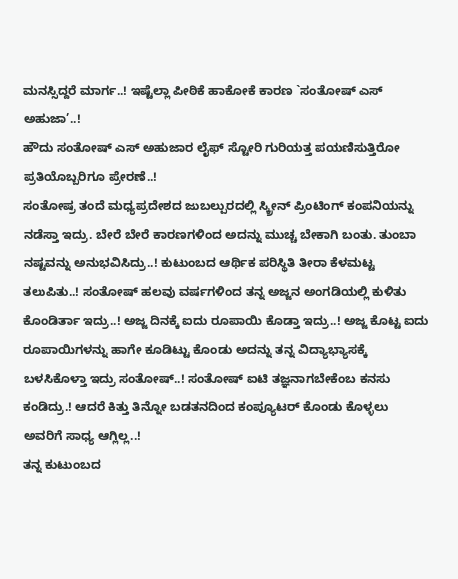ಮನಸ್ಸಿದ್ದರೆ ಮಾರ್ಗ..! ಇಷ್ಟೆಲ್ಲಾ ಪೀಠಿಕೆ ಹಾಕೋಕೆ ಕಾರಣ `ಸಂತೋಷ್ ಎಸ್ ಅಹುಜಾ’..!
ಹೌದು ಸಂತೋಷ್ ಎಸ್ ಅಹುಜಾರ ಲೈಫ್ ಸ್ಟೋರಿ ಗುರಿಯತ್ತ ಪಯಣಿಸುತ್ತಿರೋ ಪ್ರತಿಯೊಬ್ಬರಿಗೂ ಪ್ರೇರಣೆ..!
ಸಂತೋಷ್ರ ತಂದೆ ಮಧ್ಯಪ್ರದೇಶದ ಜುಬಲ್ಪುರದಲ್ಲಿ ಸ್ಕ್ರೀನ್ ಪ್ರಿಂಟಿಂಗ್ ಕಂಪನಿಯನ್ನು ನಡೆಸ್ತಾ ಇದ್ರು. ಬೇರೆ ಬೇರೆ ಕಾರಣಗಳಿಂದ ಅದನ್ನು ಮುಚ್ಚ ಬೇಕಾಗಿ ಬಂತು. ತುಂಬಾ ನಷ್ಟವನ್ನು ಅನುಭವಿಸಿದ್ರು..! ಕುಟುಂಬದ ಆರ್ಥಿಕ ಪರಿಸ್ಥಿತಿ ತೀರಾ ಕೆಳಮಟ್ಟ ತಲುಪಿತು..! ಸಂತೋಷ್ ಹಲವು ವರ್ಷಗಳಿಂದ ತನ್ನ ಅಜ್ಜನ ಅಂಗಡಿಯಲ್ಲಿ ಕುಳಿತು ಕೊಂಡಿರ್ತಾ ಇದ್ರು..! ಅಜ್ಜ ದಿನಕ್ಕೆ ಐದು ರೂಪಾಯಿ ಕೊಡ್ತಾ ಇದ್ರು..! ಅಜ್ಜ ಕೊಟ್ಟ ಐದು ರೂಪಾಯಿಗಳನ್ನು ಹಾಗೇ ಕೂಡಿಟ್ಟು ಕೊಂಡು ಅದನ್ನು ತನ್ನ ವಿದ್ಯಾಭ್ಯಾಸಕ್ಕೆ ಬಳಸಿಕೊಳ್ತಾ ಇದ್ರು ಸಂತೋಷ್..! ಸಂತೋಷ್ ಐಟಿ ತಜ್ಞನಾಗಬೇಕೆಂಬ ಕನಸು ಕಂಡಿದ್ರು.! ಆದರೆ ಕಿತ್ತು ತಿನ್ನೋ ಬಡತನದಿಂದ ಕಂಪ್ಯೂಟರ್ ಕೊಂಡು ಕೊಳ್ಳಲು ಅವರಿಗೆ ಸಾಧ್ಯ ಆಗ್ಲಿಲ್ಲ..!
ತನ್ನ ಕುಟುಂಬದ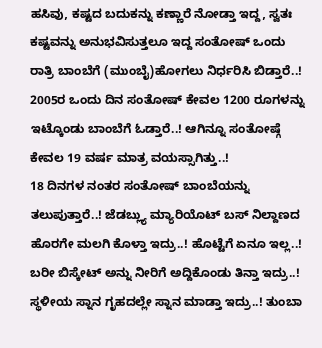ಹಸಿವು, ಕಷ್ಟದ ಬದುಕನ್ನು ಕಣ್ಣಾರೆ ನೋಡ್ತಾ ಇದ್ದ, ಸ್ವತಃ ಕಷ್ಟವನ್ನು ಅನುಭವಿಸುತ್ತಲೂ ಇದ್ದ ಸಂತೋಷ್ ಒಂದು ರಾತ್ರಿ ಬಾಂಬೆಗೆ (ಮುಂಬೈ)ಹೋಗಲು ನಿರ್ಧರಿಸಿ ಬಿಡ್ತಾರೆ..! 2005ರ ಒಂದು ದಿನ ಸಂತೋಷ್ ಕೇವಲ 1200 ರೂಗಳನ್ನು ಇಟ್ಕೊಂಡು ಬಾಂಬೆಗೆ ಓಡ್ತಾರೆ..! ಆಗಿನ್ನೂ ಸಂತೋಷ್ಗೆ ಕೇವಲ 19 ವರ್ಷ ಮಾತ್ರ ವಯಸ್ಸಾಗಿತ್ತು..!
18 ದಿನಗಳ ನಂತರ ಸಂತೋಷ್ ಬಾಂಬೆಯನ್ನು ತಲುಪುತ್ತಾರೆ..! ಜೆಡಬ್ಲ್ಯು ಮ್ಯಾರಿಯೊಟ್ ಬಸ್ ನಿಲ್ದಾಣದ ಹೊರಗೇ ಮಲಗಿ ಕೊಳ್ತಾ ಇದ್ರು..! ಹೊಟ್ಟೆಗೆ ಏನೂ ಇಲ್ಲ..! ಬರೀ ಬಿಸ್ಕೇಟ್ ಅನ್ನು ನೀರಿಗೆ ಅದ್ದಿಕೊಂಡು ತಿನ್ತಾ ಇದ್ರು..! ಸ್ಥಳೀಯ ಸ್ನಾನ ಗೃಹದಲ್ಲೇ ಸ್ನಾನ ಮಾಡ್ತಾ ಇದ್ರು..! ತುಂಬಾ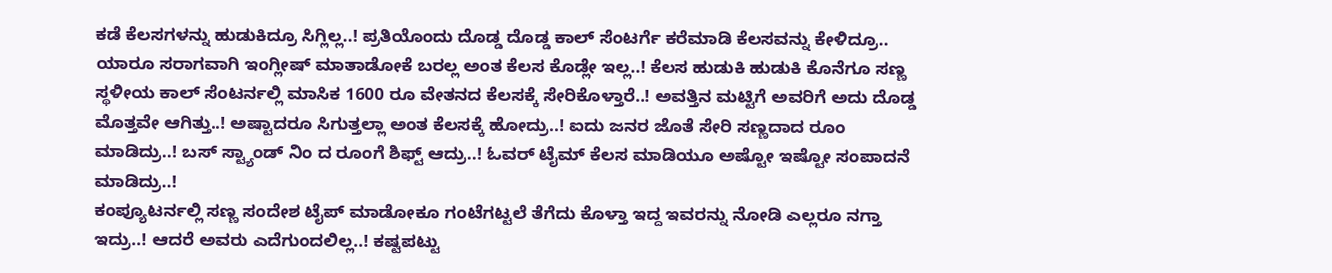ಕಡೆ ಕೆಲಸಗಳನ್ನು ಹುಡುಕಿದ್ರೂ ಸಿಗ್ಲಿಲ್ಲ..! ಪ್ರತಿಯೊಂದು ದೊಡ್ಡ ದೊಡ್ಡ ಕಾಲ್ ಸೆಂಟರ್ಗೆ ಕರೆಮಾಡಿ ಕೆಲಸವನ್ನು ಕೇಳಿದ್ರೂ.. ಯಾರೂ ಸರಾಗವಾಗಿ ಇಂಗ್ಲೀಷ್ ಮಾತಾಡೋಕೆ ಬರಲ್ಲ ಅಂತ ಕೆಲಸ ಕೊಡ್ಲೇ ಇಲ್ಲ..! ಕೆಲಸ ಹುಡುಕಿ ಹುಡುಕಿ ಕೊನೆಗೂ ಸಣ್ಣ ಸ್ಥಳೀಯ ಕಾಲ್ ಸೆಂಟರ್ನಲ್ಲಿ ಮಾಸಿಕ 1600 ರೂ ವೇತನದ ಕೆಲಸಕ್ಕೆ ಸೇರಿಕೊಳ್ತಾರೆ..! ಅವತ್ತಿನ ಮಟ್ಟಿಗೆ ಅವರಿಗೆ ಅದು ದೊಡ್ಡ ಮೊತ್ತವೇ ಆಗಿತ್ತು..! ಅಷ್ಟಾದರೂ ಸಿಗುತ್ತಲ್ಲಾ ಅಂತ ಕೆಲಸಕ್ಕೆ ಹೋದ್ರು..! ಐದು ಜನರ ಜೊತೆ ಸೇರಿ ಸಣ್ಣದಾದ ರೂಂ ಮಾಡಿದ್ರು..! ಬಸ್ ಸ್ಟ್ಯಾಂಡ್ ನಿಂ ದ ರೂಂಗೆ ಶಿಫ್ಟ್ ಆದ್ರು..! ಓವರ್ ಟೈಮ್ ಕೆಲಸ ಮಾಡಿಯೂ ಅಷ್ಟೋ ಇಷ್ಟೋ ಸಂಪಾದನೆ ಮಾಡಿದ್ರು..!
ಕಂಪ್ಯೂಟರ್ನಲ್ಲಿ ಸಣ್ಣ ಸಂದೇಶ ಟೈಪ್ ಮಾಡೋಕೂ ಗಂಟೆಗಟ್ಟಲೆ ತೆಗೆದು ಕೊಳ್ತಾ ಇದ್ದ ಇವರನ್ನು ನೋಡಿ ಎಲ್ಲರೂ ನಗ್ತಾ ಇದ್ರು..! ಆದರೆ ಅವರು ಎದೆಗುಂದಲಿಲ್ಲ..! ಕಷ್ಟಪಟ್ಟು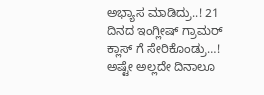ಅಭ್ಯಾಸ ಮಾಡಿದ್ರು..! 21 ದಿನದ ಇಂಗ್ಲೀಷ್ ಗ್ರಾಮರ್ ಕ್ಲಾಸ್ ಗೆ ಸೇರಿಕೊಂಡ್ರು…! ಅಷ್ಟೇ ಅಲ್ಲದೇ ದಿನಾಲೂ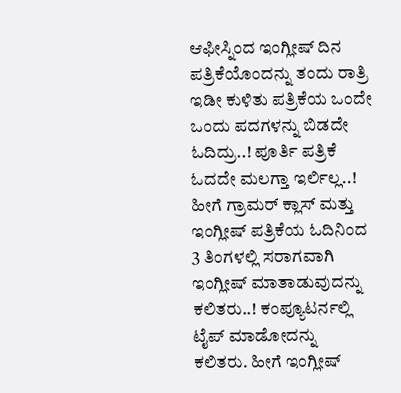ಆಫೀಸ್ನಿಂದ ಇಂಗ್ಲೀಷ್ ದಿನ ಪತ್ರಿಕೆಯೊಂದನ್ನು ತಂದು ರಾತ್ರಿ ಇಡೀ ಕುಳಿತು ಪತ್ರಿಕೆಯ ಒಂದೇ ಒಂದು ಪದಗಳನ್ನು ಬಿಡದೇ ಓದಿದ್ರು..! ಪೂರ್ತಿ ಪತ್ರಿಕೆ ಓದದೇ ಮಲಗ್ತಾ ಇರ್ಲಿಲ್ಲ..! ಹೀಗೆ ಗ್ರಾಮರ್ ಕ್ಲಾಸ್ ಮತ್ತು ಇಂಗ್ಲೀಷ್ ಪತ್ರಿಕೆಯ ಓದಿನಿಂದ 3 ತಿಂಗಳಲ್ಲಿ ಸರಾಗವಾಗಿ ಇಂಗ್ಲೀಷ್ ಮಾತಾಡುವುದನ್ನು ಕಲಿತರು..! ಕಂಪ್ಯೂಟರ್ನಲ್ಲಿ ಟೈಪ್ ಮಾಡೋದನ್ನು ಕಲಿತರು. ಹೀಗೆ ಇಂಗ್ಲೀಷ್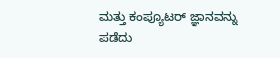ಮತ್ತು ಕಂಪ್ಯೂಟರ್ ಜ್ಞಾನವನ್ನು ಪಡೆದು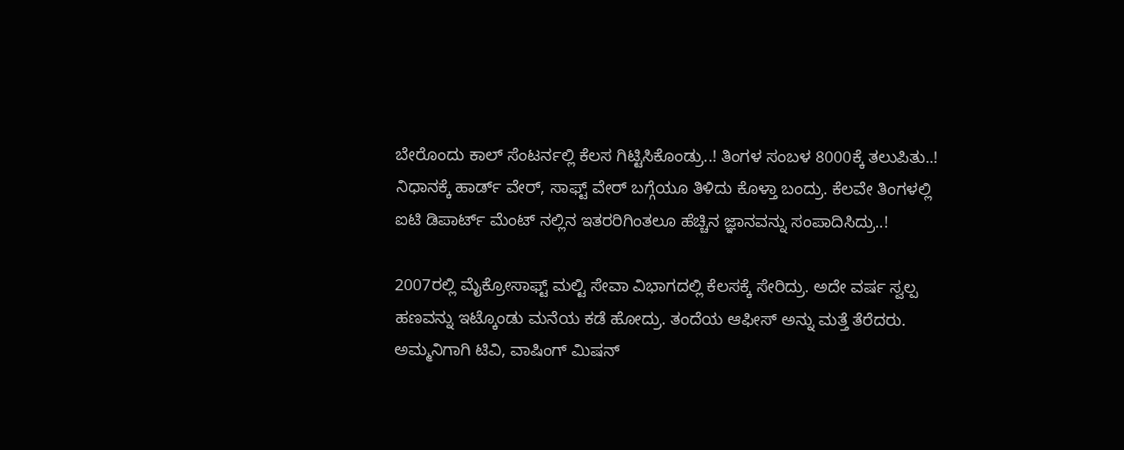ಬೇರೊಂದು ಕಾಲ್ ಸೆಂಟರ್ನಲ್ಲಿ ಕೆಲಸ ಗಿಟ್ಟಿಸಿಕೊಂಡ್ರು..! ತಿಂಗಳ ಸಂಬಳ 8000ಕ್ಕೆ ತಲುಪಿತು..! ನಿಧಾನಕ್ಕೆ ಹಾರ್ಡ್ ವೇರ್, ಸಾಫ್ಟ್ ವೇರ್ ಬಗ್ಗೆಯೂ ತಿಳಿದು ಕೊಳ್ತಾ ಬಂದ್ರು. ಕೆಲವೇ ತಿಂಗಳಲ್ಲಿ ಐಟಿ ಡಿಪಾರ್ಟ್ ಮೆಂಟ್ ನಲ್ಲಿನ ಇತರರಿಗಿಂತಲೂ ಹೆಚ್ಚಿನ ಜ್ಞಾನವನ್ನು ಸಂಪಾದಿಸಿದ್ರು..!

2007ರಲ್ಲಿ ಮೈಕ್ರೋಸಾಫ್ಟ್ ಮಲ್ಟಿ ಸೇವಾ ವಿಭಾಗದಲ್ಲಿ ಕೆಲಸಕ್ಕೆ ಸೇರಿದ್ರು. ಅದೇ ವರ್ಷ ಸ್ವಲ್ಪ ಹಣವನ್ನು ಇಟ್ಕೊಂಡು ಮನೆಯ ಕಡೆ ಹೋದ್ರು. ತಂದೆಯ ಆಫೀಸ್ ಅನ್ನು ಮತ್ತೆ ತೆರೆದರು. ಅಮ್ಮನಿಗಾಗಿ ಟಿವಿ, ವಾಷಿಂಗ್ ಮಿಷನ್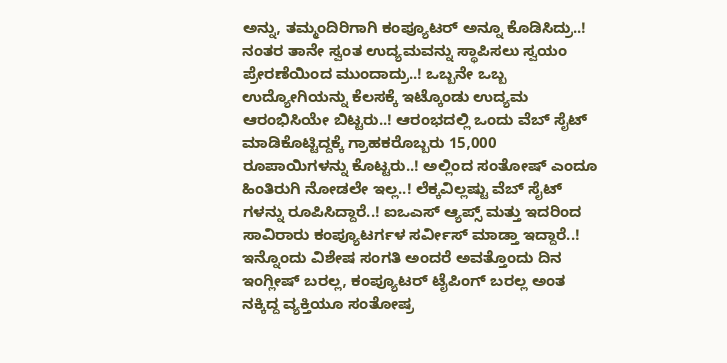ಅನ್ನು, ತಮ್ಮಂದಿರಿಗಾಗಿ ಕಂಪ್ಯೂಟರ್ ಅನ್ನೂ ಕೊಡಿಸಿದ್ರು..! ನಂತರ ತಾನೇ ಸ್ವಂತ ಉದ್ಯಮವನ್ನು ಸ್ಥಾಪಿಸಲು ಸ್ವಯಂ ಪ್ರೇರಣೆಯಿಂದ ಮುಂದಾದ್ರು..! ಒಬ್ಬನೇ ಒಬ್ಬ ಉದ್ಯೋಗಿಯನ್ನು ಕೆಲಸಕ್ಕೆ ಇಟ್ಕೊಂಡು ಉದ್ಯಮ ಆರಂಭಿಸಿಯೇ ಬಿಟ್ಟರು..! ಆರಂಭದಲ್ಲಿ ಒಂದು ವೆಬ್ ಸೈಟ್ ಮಾಡಿಕೊಟ್ಟಿದ್ದಕ್ಕೆ ಗ್ರಾಹಕರೊಬ್ಬರು 15,000 ರೂಪಾಯಿಗಳನ್ನು ಕೊಟ್ಟರು..! ಅಲ್ಲಿಂದ ಸಂತೋಷ್ ಎಂದೂ ಹಿಂತಿರುಗಿ ನೋಡಲೇ ಇಲ್ಲ..! ಲೆಕ್ಕವಿಲ್ಲಷ್ಟು ವೆಬ್ ಸೈಟ್ ಗಳನ್ನು ರೂಪಿಸಿದ್ದಾರೆ..! ಐಒಎಸ್ ಆ್ಯಪ್ಸ್ ಮತ್ತು ಇದರಿಂದ ಸಾವಿರಾರು ಕಂಪ್ಯೂಟರ್ಗಳ ಸರ್ವೀಸ್ ಮಾಡ್ತಾ ಇದ್ದಾರೆ..! ಇನ್ನೊಂದು ವಿಶೇಷ ಸಂಗತಿ ಅಂದರೆ ಅವತ್ತೊಂದು ದಿನ ಇಂಗ್ಲೀಷ್ ಬರಲ್ಲ, ಕಂಪ್ಯೂಟರ್ ಟೈಪಿಂಗ್ ಬರಲ್ಲ ಅಂತ ನಕ್ಕಿದ್ದ ವ್ಯಕ್ತಿಯೂ ಸಂತೋಷ್ರ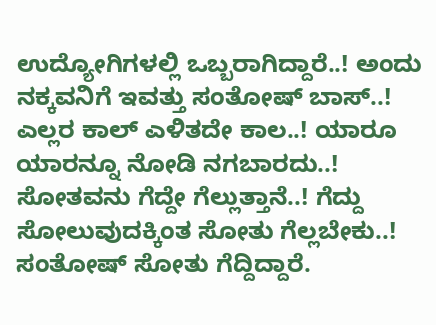ಉದ್ಯೋಗಿಗಳಲ್ಲಿ ಒಬ್ಬರಾಗಿದ್ದಾರೆ..! ಅಂದು ನಕ್ಕವನಿಗೆ ಇವತ್ತು ಸಂತೋಷ್ ಬಾಸ್..! ಎಲ್ಲರ ಕಾಲ್ ಎಳಿತದೇ ಕಾಲ..! ಯಾರೂ ಯಾರನ್ನೂ ನೋಡಿ ನಗಬಾರದು..! ಸೋತವನು ಗೆದ್ದೇ ಗೆಲ್ಲುತ್ತಾನೆ..! ಗೆದ್ದು ಸೋಲುವುದಕ್ಕಿಂತ ಸೋತು ಗೆಲ್ಲಬೇಕು..! ಸಂತೋಷ್ ಸೋತು ಗೆದ್ದಿದ್ದಾರೆ.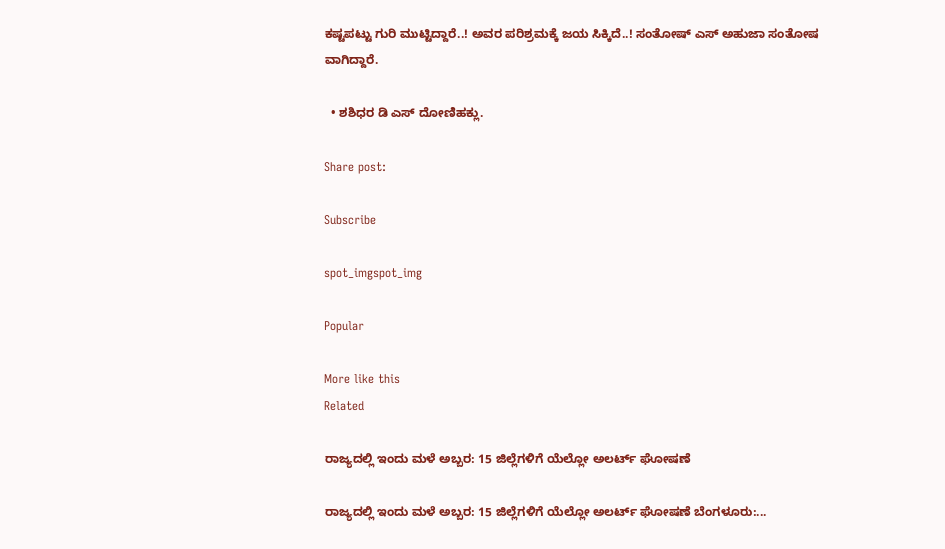ಕಷ್ಟಪಟ್ಟು ಗುರಿ ಮುಟ್ಟಿದ್ದಾರೆ..! ಅವರ ಪರಿಶ್ರಮಕ್ಕೆ ಜಯ ಸಿಕ್ಕಿದೆ..! ಸಂತೋಷ್ ಎಸ್ ಅಹುಜಾ ಸಂತೋಷ ವಾಗಿದ್ದಾರೆ.

  • ಶಶಿಧರ ಡಿ ಎಸ್ ದೋಣಿಹಕ್ಲು.

Share post:

Subscribe

spot_imgspot_img

Popular

More like this
Related

ರಾಜ್ಯದಲ್ಲಿ ಇಂದು ಮಳೆ ಅಬ್ಬರ: 15 ಜಿಲ್ಲೆಗಳಿಗೆ ಯೆಲ್ಲೋ ಅಲರ್ಟ್ ಘೋಷಣೆ

ರಾಜ್ಯದಲ್ಲಿ ಇಂದು ಮಳೆ ಅಬ್ಬರ: 15 ಜಿಲ್ಲೆಗಳಿಗೆ ಯೆಲ್ಲೋ ಅಲರ್ಟ್ ಘೋಷಣೆ ಬೆಂಗಳೂರು:...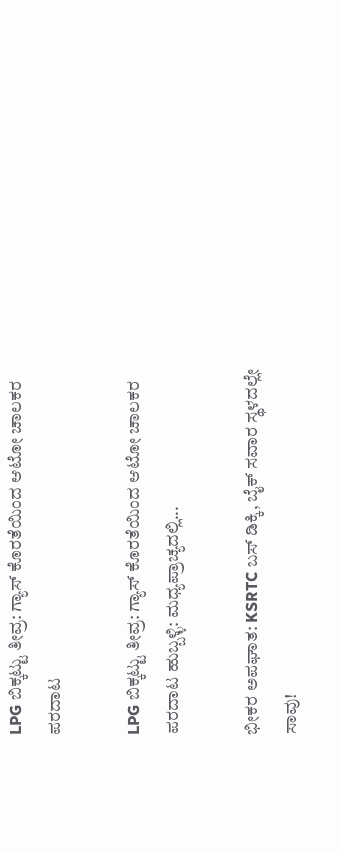LPG ಬಿಕ್ಕಟ್ಟು ತೀವ್ರ: ಗ್ಯಾಸ್ ಕೊರತೆಯಿಂದ ಆಟೋ ಚಾಲಕರ ಪರದಾಟ

LPG ಬಿಕ್ಕಟ್ಟು ತೀವ್ರ: ಗ್ಯಾಸ್ ಕೊರತೆಯಿಂದ ಆಟೋ ಚಾಲಕರ ಪರದಾಟ ಹುಬ್ಬಳ್ಳಿ: ಮಧ್ಯಪ್ರಾಚ್ಯದಲ್ಲಿ...

ಭೀಕರ ಅಪಘಾತ: KSRTC ಬಸ್ ಡಿಕ್ಕಿ, ಬೈಕ್ ಸವಾರ ಸ್ಥಳದಲ್ಲೇ ಸಾವು!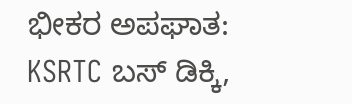ಭೀಕರ ಅಪಘಾತ: KSRTC ಬಸ್ ಡಿಕ್ಕಿ,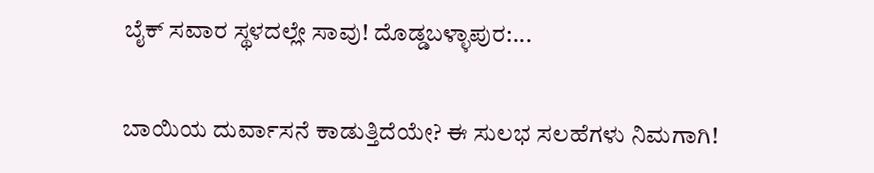ಬೈಕ್ ಸವಾರ ಸ್ಥಳದಲ್ಲೇ ಸಾವು! ದೊಡ್ಡಬಳ್ಳಾಪುರ:...

ಬಾಯಿಯ ದುರ್ವಾಸನೆ ಕಾಡುತ್ತಿದೆಯೇ? ಈ ಸುಲಭ ಸಲಹೆಗಳು ನಿಮಗಾಗಿ!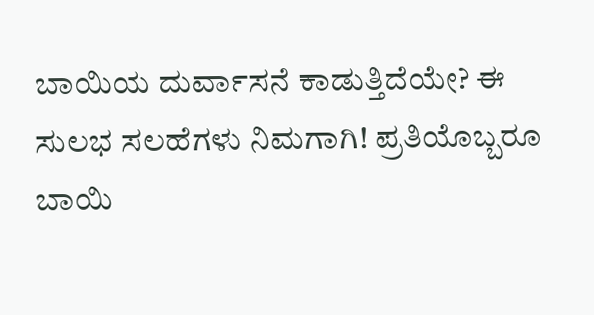ಬಾಯಿಯ ದುರ್ವಾಸನೆ ಕಾಡುತ್ತಿದೆಯೇ? ಈ ಸುಲಭ ಸಲಹೆಗಳು ನಿಮಗಾಗಿ! ಪ್ರತಿಯೊಬ್ಬರೂ ಬಾಯಿ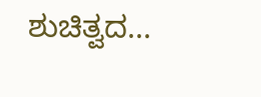ಶುಚಿತ್ವದ...